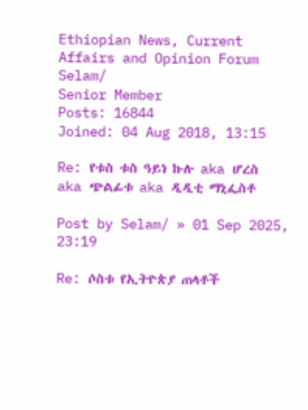Ethiopian News, Current Affairs and Opinion Forum
Selam/
Senior Member
Posts: 16844
Joined: 04 Aug 2018, 13:15

Re: የቱስ ቱስ ዓይነ ኩሉ aka ሆረስ aka ጭልፊቱ aka ዲዲቲ ማኒፌስቶ

Post by Selam/ » 01 Sep 2025, 23:19

Re: ሶስቱ የኢትዮጵያ ጠላቶች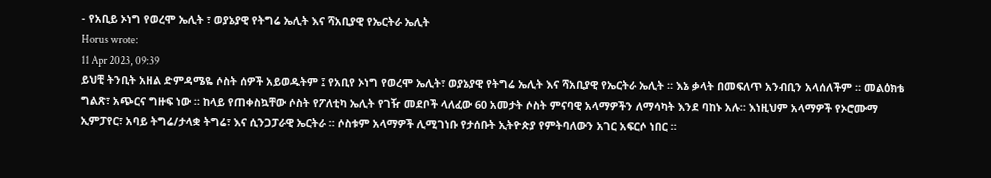- የአቢይ ኦነግ የወረሞ ኤሊት ፣ ወያኔያዊ የትግሬ ኤሊት እና ሻአቢያዊ የኤርትራ ኤሊት
Horus wrote:
11 Apr 2023, 09:39
ይህቺ ትንቢት አዘል ድምዳሜዬ ሶስት ሰዎች አይወዱትም ፤ የአቢየ ኦነግ የወረሞ ኤሊት፣ ወያኔያዊ የትግሬ ኤሊት እና ሻአቢያዊ የኤርትራ ኤሊት ። እኔ ቃላት በመፍለጥ አንብቢን አላሰለችም ። መልዕክቴ ግልጽ፣ አጭርና ግዙፍ ነው ። ከላይ የጠቀስኳቸው ሶስት የፖለቲካ ኤሊት የገዥ መደቦች ላለፈው 60 አመታት ሶስት ምናባዊ አላማዎችን ለማሳካት እንደ ባከኑ አሉ። እነዚህም አላማዎች የኦሮሙማ ኢምፓየር፣ አባይ ትግሬ/ታላቋ ትግሬ፣ እና ሲንጋፓራዊ ኤርትራ ። ሶስቱም አላማዎች ሊሚገነቡ የታሰቡት ኢትዮጵያ የምትባለውን አገር አፍርሶ ነበር ።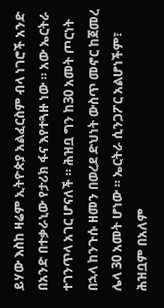ይሃው እስከ ዛሬም ኢትዮጵያ አልፈርስም ብላ ነገሮች አንድ በአንድ በተቃራኒው የታሪክ ፋና እየተጓዙ ነው ። አው ኤርትራ ተገንጥላ አገር ሆናለች ። ሕዝቧ ግን ከ30 አመት ጦርነት በኋላ ከንጉሱ ዘመን በወረደ ድህነት ውስጥ መኖር ከጀመረ ሌላ 30 አመት ሆነው ። ኤርትራ ሲንጋፖር አልሆነችም፣ ሕዝቧም በአለም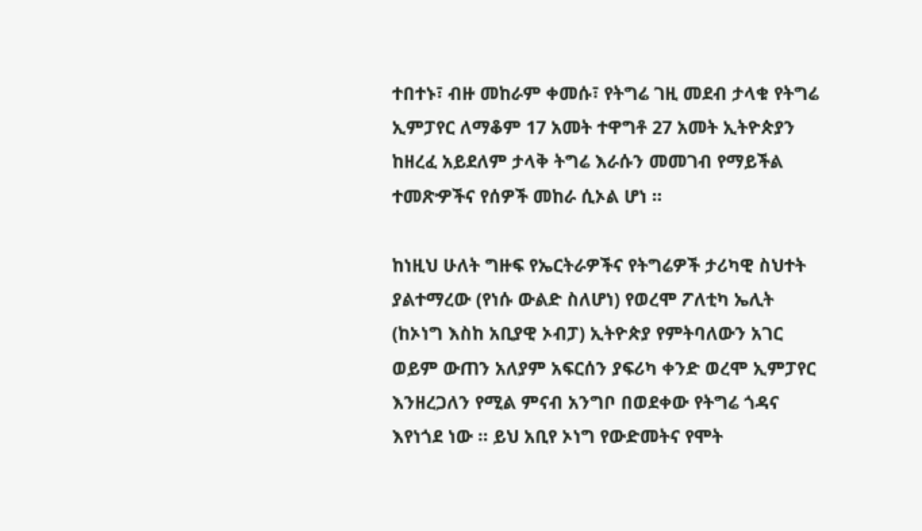ተበተኑ፣ ብዙ መከራም ቀመሱ፣ የትግሬ ገዚ መደብ ታላቁ የትግሬ ኢምፓየር ለማቆም 17 አመት ተዋግቶ 27 አመት ኢትዮጵያን ከዘረፈ አይደለም ታላቅ ትግሬ እራሱን መመገብ የማይችል ተመጽዏችና የሰዎች መከራ ሲኦል ሆነ ።

ከነዚህ ሁለት ግዙፍ የኤርትራዎችና የትግሬዎች ታሪካዊ ስህተት ያልተማረው (የነሱ ውልድ ስለሆነ) የወረሞ ፖለቲካ ኤሊት (ከኦነግ እስከ አቢያዊ ኦብፓ) ኢትዮጵያ የምትባለውን አገር ወይም ውጠን አለያም አፍርሰን ያፍሪካ ቀንድ ወረሞ ኢምፓየር እንዘረጋለን የሚል ምናብ አንግቦ በወደቀው የትግሬ ጎዳና እየነጎደ ነው ። ይህ አቢየ ኦነግ የውድመትና የሞት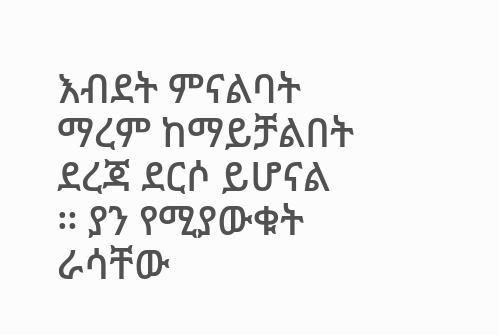እብደት ምናልባት ማረም ከማይቻልበት ደረጃ ደርሶ ይሆናል ። ያን የሚያውቁት ራሳቸው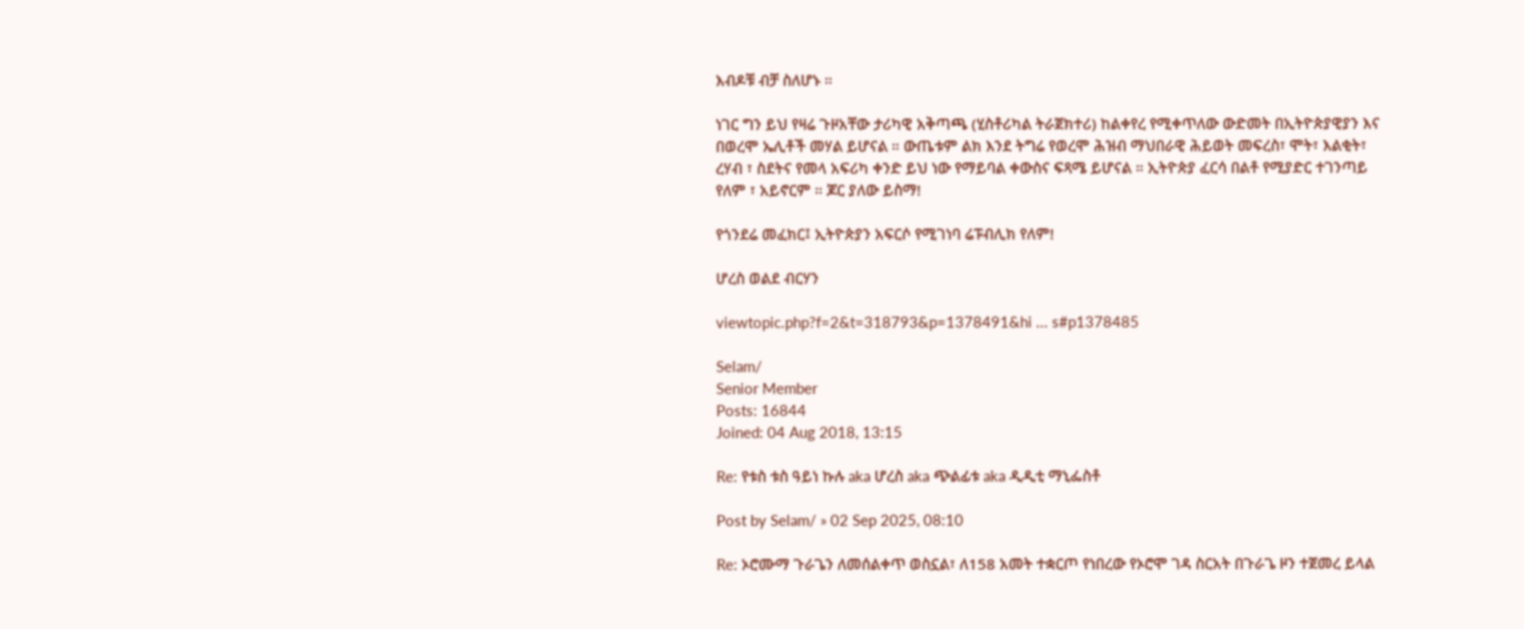እብዶቹ ብቻ ስለሆኑ ።

ነገር ግን ይህ የዛሬ ጉዞአቸው ታሪካዊ አቅጣጫ (ሂስቶሪካል ትራጀክተሪ) ከልቀየረ የሚቀጥለው ውድመት በኢትዮጵያዊያን እና በወረሞ ኤሊቶች መሃል ይሆናል ። ውጤቱም ልክ እንደ ትግሬ የወረሞ ሕዝብ ማህበራዊ ሕይወት መፍረስ፣ ሞት፣ እልቂት፣ ረሃብ ፣ ስደትና የመላ አፍሪካ ቀንድ ይህ ነው የማይባል ቀውስና ፍጻሜ ይሆናል ። ኢትዮጵያ ፈርሳ በልቶ የሚያድር ተገንጣይ የለም ፣ አይኖርም ። ጆር ያለው ይስማ!

የጎንደሬ መፈክር፤ ኢትዮጵያን አፍርሶ የሚገነባ ሬፑብሊክ የለም!

ሆረስ ወልደ ብርሃን

viewtopic.php?f=2&t=318793&p=1378491&hi ... s#p1378485

Selam/
Senior Member
Posts: 16844
Joined: 04 Aug 2018, 13:15

Re: የቱስ ቱስ ዓይነ ኩሉ aka ሆረስ aka ጭልፊቱ aka ዲዲቲ ማኒፌስቶ

Post by Selam/ » 02 Sep 2025, 08:10

Re: ኦሮሙማ ጉራጌን ለመሰልቀጥ ወስኗል፣ ለ158 አመት ተቋርጦ የነበረው የኦሮሞ ገዳ ስርአት በጉራጌ ዞን ተጀመረ ይላል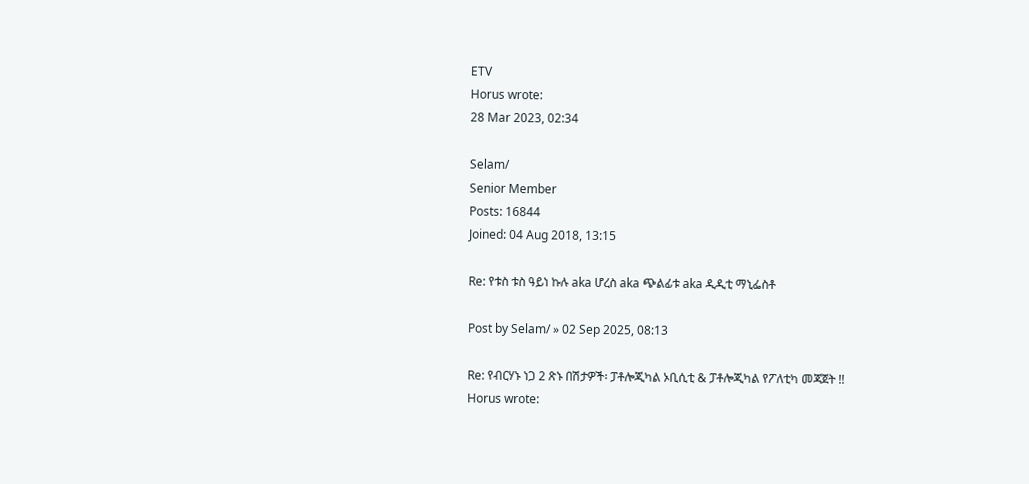ETV
Horus wrote:
28 Mar 2023, 02:34

Selam/
Senior Member
Posts: 16844
Joined: 04 Aug 2018, 13:15

Re: የቱስ ቱስ ዓይነ ኩሉ aka ሆረስ aka ጭልፊቱ aka ዲዲቲ ማኒፌስቶ

Post by Selam/ » 02 Sep 2025, 08:13

Re: የብርሃኑ ነጋ 2 ጽኑ በሽታዎች፡ ፓቶሎጂካል ኦቢሲቲ & ፓቶሎጂካል የፖለቲካ መጃጀት !!
Horus wrote: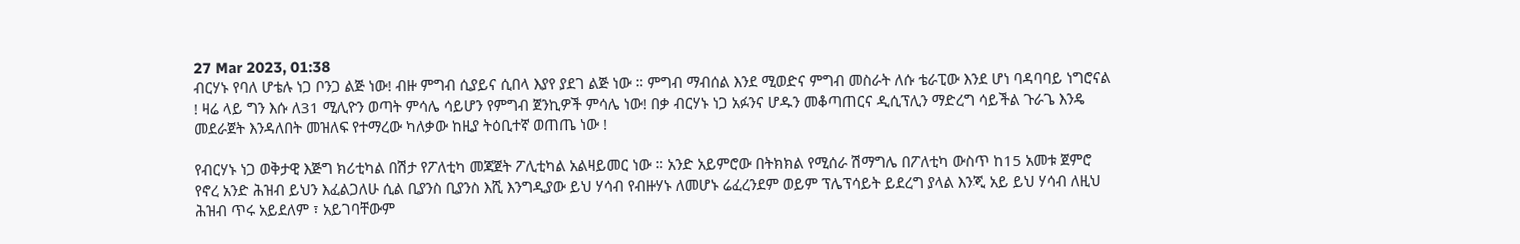27 Mar 2023, 01:38
ብርሃኑ የባለ ሆቴሉ ነጋ ቦንጋ ልጅ ነው! ብዙ ምግብ ሲያይና ሲበላ እያየ ያደገ ልጅ ነው ። ምግብ ማብሰል እንደ ሚወድና ምግብ መስራት ለሱ ቴራፒው እንደ ሆነ ባዳባባይ ነግሮናል ! ዛሬ ላይ ግን እሱ ለ31 ሚሊዮን ወጣት ምሳሌ ሳይሆን የምግብ ጀንኪዎች ምሳሌ ነው! በቃ ብርሃኑ ነጋ አፉንና ሆዱን መቆጣጠርና ዲሲፕሊን ማድረግ ሳይችል ጉራጌ እንዴ መደራጀት እንዳለበት መዝለፍ የተማረው ካለቃው ከዚያ ትዕቢተኛ ወጠጤ ነው !

የብርሃኑ ነጋ ወቅታዊ እጅግ ክሪቲካል በሽታ የፖለቲካ መጃጀት ፖሊቲካል አልዛይመር ነው ። አንድ አይምሮው በትክክል የሚሰራ ሽማግሌ በፖለቲካ ውስጥ ከ15 አመቱ ጀምሮ የኖረ አንድ ሕዝብ ይህን እፈልጋለሁ ሲል ቢያንስ ቢያንስ እሺ እንግዲያው ይህ ሃሳብ የብዙሃኑ ለመሆኑ ሬፈረንደም ወይም ፕሌፕሳይት ይደረግ ያላል እንጂ አይ ይህ ሃሳብ ለዚህ ሕዝብ ጥሩ አይደለም ፣ አይገባቸውም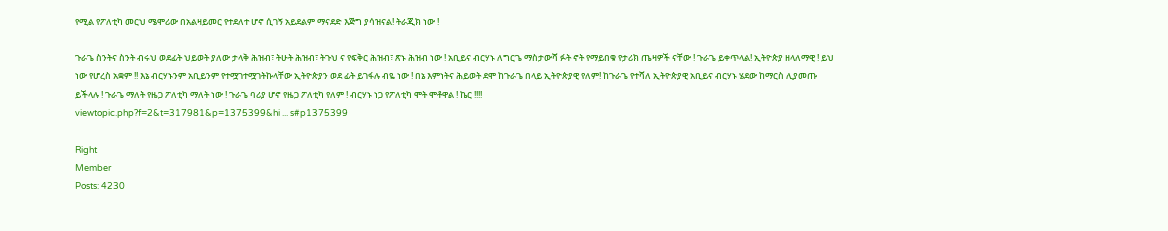የሚል የፖለቲካ መርህ ሜሞሪው በአልዛይመር የተደለተ ሆኖ ሲገኝ አይደልም ማናደድ እጅግ ያሳዝናል! ትራጂክ ነው !

ጉራጌ ስንትና ስንት ብሩህ ወደፊት ህይወት ያለው ታላቅ ሕዝብ፣ ትሁት ሕዝብ፣ ትጉህ ና የፍቅር ሕዝብ፣ ጽኑ ሕዝብ ነው ! አቢይና ብርሃኑ ለግርጌ ማስታውሻ ፉት ኖት የማይበቁ የታሪክ ጤዛዎች ናቸው ! ጉራጌ ይቀጥላል! ኢትዮጵያ ዘላለማዊ ! ይህ ነው የሆረስ አቋም !! እኔ ብርሃኑንም አቢይንም የተሟገተሟገትኩላቸው ኢትዮጵያን ወደ ፊት ይገፋሉ ብዬ ነው ! በኔ እምነትና ሕይወት ደሞ ከጉራጌ በላይ ኢትዮጵያዊ የለም! ከጉራጌ የተሻለ ኢትዮጵያዊ አቢይና ብርሃኑ ሄደው ከማርስ ሊያመጡ ይችላሉ ! ጉራጌ ማለት የዜጋ ፖለቲካ ማለት ነው ! ጉራጌ ባሪያ ሆኖ የዜጋ ፖለቲካ የለም ! ብርሃኑ ነጋ የፖለቲካ ሞት ሞቶዋል ! ኬር !!!!
viewtopic.php?f=2&t=317981&p=1375399&hi ... s#p1375399

Right
Member
Posts: 4230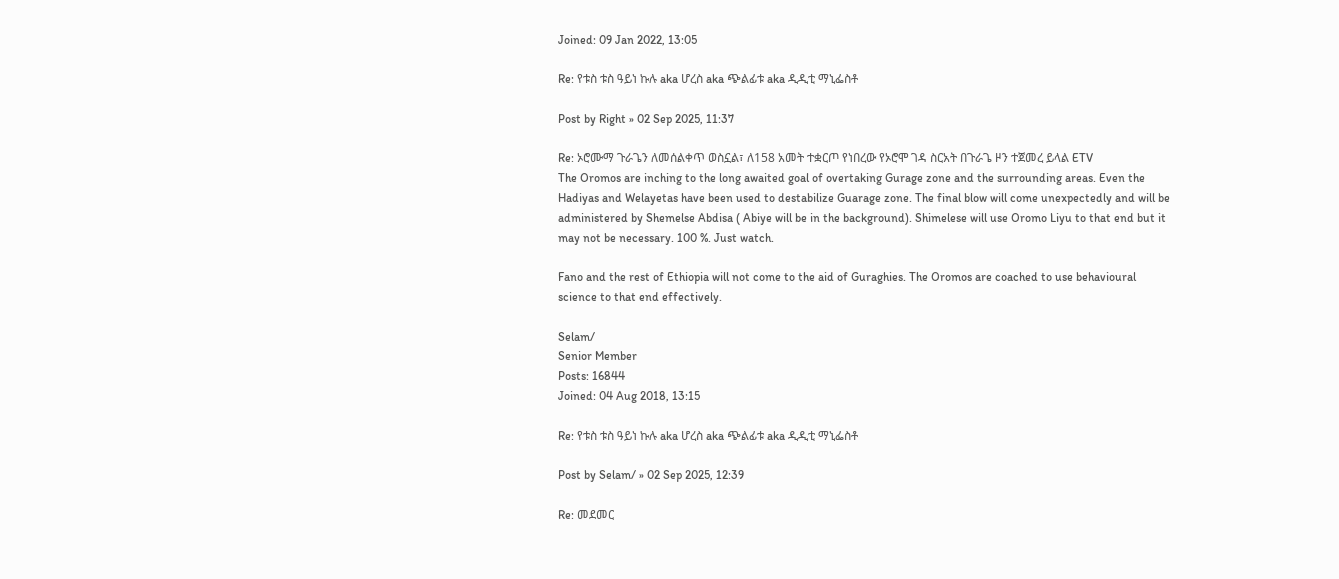Joined: 09 Jan 2022, 13:05

Re: የቱስ ቱስ ዓይነ ኩሉ aka ሆረስ aka ጭልፊቱ aka ዲዲቲ ማኒፌስቶ

Post by Right » 02 Sep 2025, 11:37

Re: ኦሮሙማ ጉራጌን ለመሰልቀጥ ወስኗል፣ ለ158 አመት ተቋርጦ የነበረው የኦሮሞ ገዳ ስርአት በጉራጌ ዞን ተጀመረ ይላል ETV
The Oromos are inching to the long awaited goal of overtaking Gurage zone and the surrounding areas. Even the Hadiyas and Welayetas have been used to destabilize Guarage zone. The final blow will come unexpectedly and will be administered by Shemelse Abdisa ( Abiye will be in the background). Shimelese will use Oromo Liyu to that end but it may not be necessary. 100 %. Just watch.

Fano and the rest of Ethiopia will not come to the aid of Guraghies. The Oromos are coached to use behavioural science to that end effectively.

Selam/
Senior Member
Posts: 16844
Joined: 04 Aug 2018, 13:15

Re: የቱስ ቱስ ዓይነ ኩሉ aka ሆረስ aka ጭልፊቱ aka ዲዲቲ ማኒፌስቶ

Post by Selam/ » 02 Sep 2025, 12:39

Re: መደመር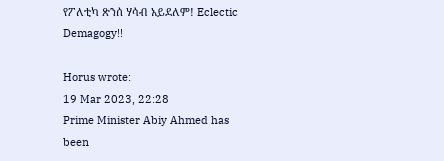የፖለቲካ ጽንሰ ሃሳብ አይደለም! Eclectic Demagogy!!

Horus wrote:
19 Mar 2023, 22:28
Prime Minister Abiy Ahmed has been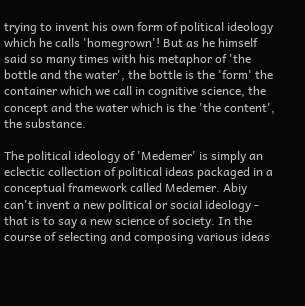trying to invent his own form of political ideology which he calls 'homegrown'! But as he himself said so many times with his metaphor of 'the bottle and the water', the bottle is the 'form' the container which we call in cognitive science, the concept and the water which is the 'the content', the substance.

The political ideology of 'Medemer' is simply an eclectic collection of political ideas packaged in a conceptual framework called Medemer. Abiy can't invent a new political or social ideology - that is to say a new science of society. In the course of selecting and composing various ideas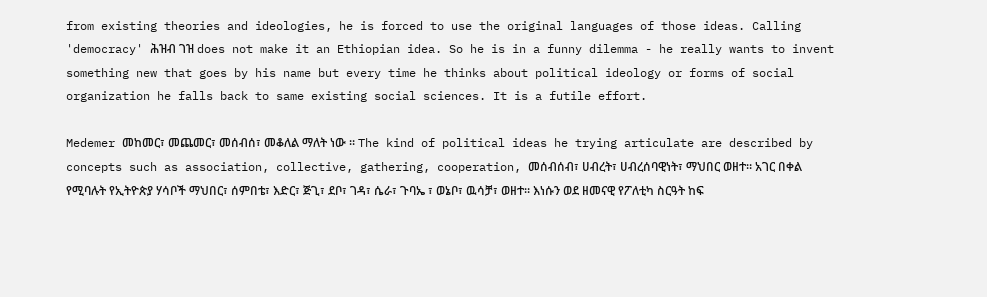from existing theories and ideologies, he is forced to use the original languages of those ideas. Calling 'democracy' ሕዝብ ገዝ does not make it an Ethiopian idea. So he is in a funny dilemma - he really wants to invent something new that goes by his name but every time he thinks about political ideology or forms of social organization he falls back to same existing social sciences. It is a futile effort.

Medemer መከመር፣ መጨመር፣ መሰብሰ፣ መቆለል ማለት ነው ። The kind of political ideas he trying articulate are described by concepts such as association, collective, gathering, cooperation, መሰብሰብ፣ ሀብረት፣ ሀብረሰባዊነት፣ ማህበር ወዘተ። አገር በቀል የሚባሉት የኢትዮጵያ ሃሳቦች ማህበር፣ ሰምበቴ፣ እድር፣ ጅጊ፣ ደቦ፣ ገዳ፣ ሴራ፣ ጉባኤ ፣ ወኔቦ፣ ዉሳቻ፣ ወዘተ። እነሱን ወደ ዘመናዊ የፖለቲካ ስርዓት ከፍ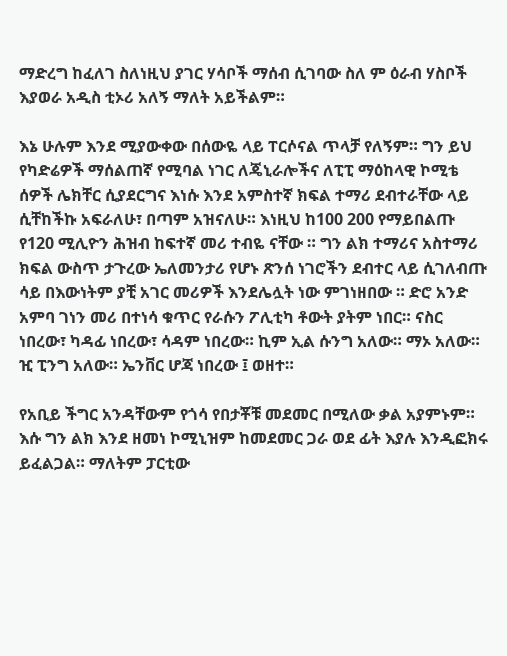ማድረግ ከፈለገ ስለነዚህ ያገር ሃሳቦች ማሰብ ሲገባው ስለ ም ዕራብ ሃስቦች እያወራ አዲስ ቲኦሪ አለኝ ማለት አይችልም።

እኔ ሁሉም እንደ ሚያውቀው በሰውዬ ላይ ፐርሶናል ጥላቻ የለኝም። ግን ይህ የካድሬዎች ማሰልጠኛ የሚባል ነገር ለጄኒራሎችና ለፒፒ ማዕከላዊ ኮሚቴ ሰዎች ሌክቸር ሲያደርግና እነሱ እንደ አምስተኛ ክፍል ተማሪ ደብተራቸው ላይ ሲቸከችኩ አፍራለሁ፣ በጣም አዝናለሁ። እነዚህ ከ100 200 የማይበልጡ የ120 ሚሊዮን ሕዝብ ከፍተኛ መሪ ተብዬ ናቸው ። ግን ልክ ተማሪና አስተማሪ ክፍል ውስጥ ታጉረው ኤለመንታሪ የሆኑ ጽንሰ ነገሮችን ደብተር ላይ ሲገለብጡ ሳይ በእውነትም ያቺ አገር መሪዎች እንደሌሏት ነው ምገነዘበው ። ድሮ አንድ አምባ ገነን መሪ በተነሳ ቁጥር የራሱን ፖሊቲካ ቶውት ያትም ነበር። ናስር ነበረው፣ ካዳፊ ነበረው፣ ሳዳም ነበረው። ኪም ኢል ሱንግ አለው። ማኦ አለው። ዢ ፒንግ አለው። ኤንቨር ሆጃ ነበረው ፤ ወዘተ።

የአቢይ ችግር አንዳቸውም የጎሳ የበታቾቹ መደመር በሚለው ቃል አያምኑም። እሱ ግን ልክ እንደ ዘመነ ኮሚኒዝም ከመደመር ጋራ ወደ ፊት እያሉ እንዲፎክሩ ይፈልጋል። ማለትም ፓርቲው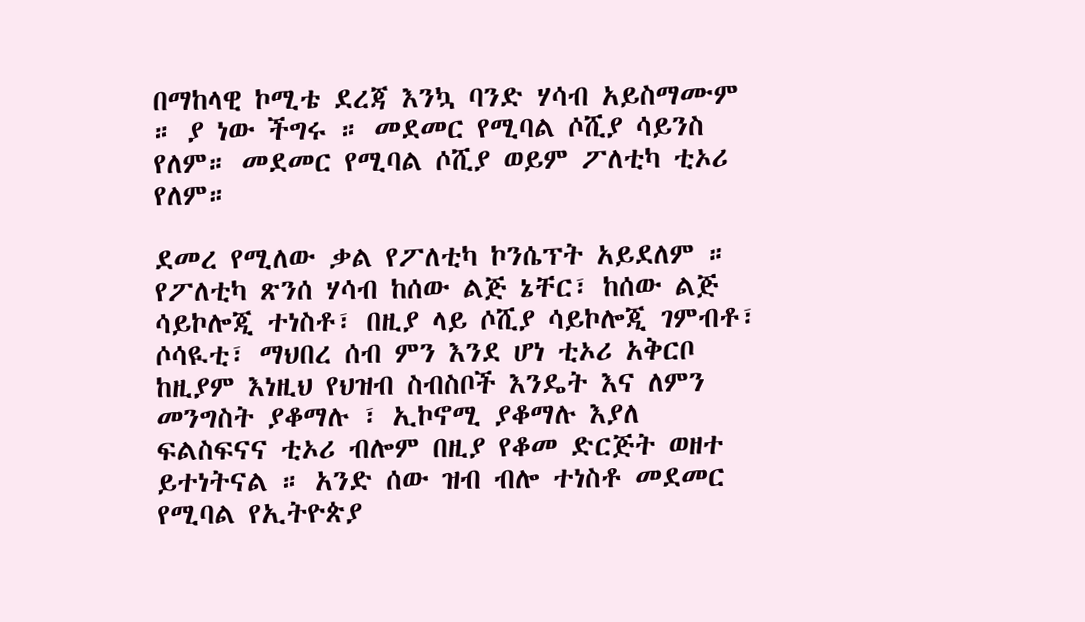በማከላዊ ኮሚቴ ደረጃ እንኳ ባንድ ሃሳብ አይስማሙም ። ያ ነው ችግሩ ። መደመር የሚባል ሶሺያ ሳይንስ የለም። መደመር የሚባል ሶሺያ ወይም ፖለቲካ ቲኦሪ የለም።

ደመረ የሚለው ቃል የፖለቲካ ኮንሴፕት አይደለም ። የፖለቲካ ጽንሰ ሃሳብ ከሰው ልጅ ኔቸር፣ ከሰው ልጅ ሳይኮሎጂ ተነስቶ፣ በዚያ ላይ ሶሺያ ሳይኮሎጂ ገምብቶ፣ ሶሳዪቲ፣ ማህበረ ሰብ ምን እንደ ሆነ ቲኦሪ አቅርቦ ከዚያም እነዚህ የህዝብ ስብስቦች እንዴት እና ለምን መንግስት ያቆማሉ ፣ ኢኮኖሚ ያቆማሉ እያለ ፍልስፍናና ቲኦሪ ብሎም በዚያ የቆመ ድርጅት ወዘተ ይተነትናል ። አንድ ሰው ዝብ ብሎ ተነስቶ መደመር የሚባል የኢትዮጵያ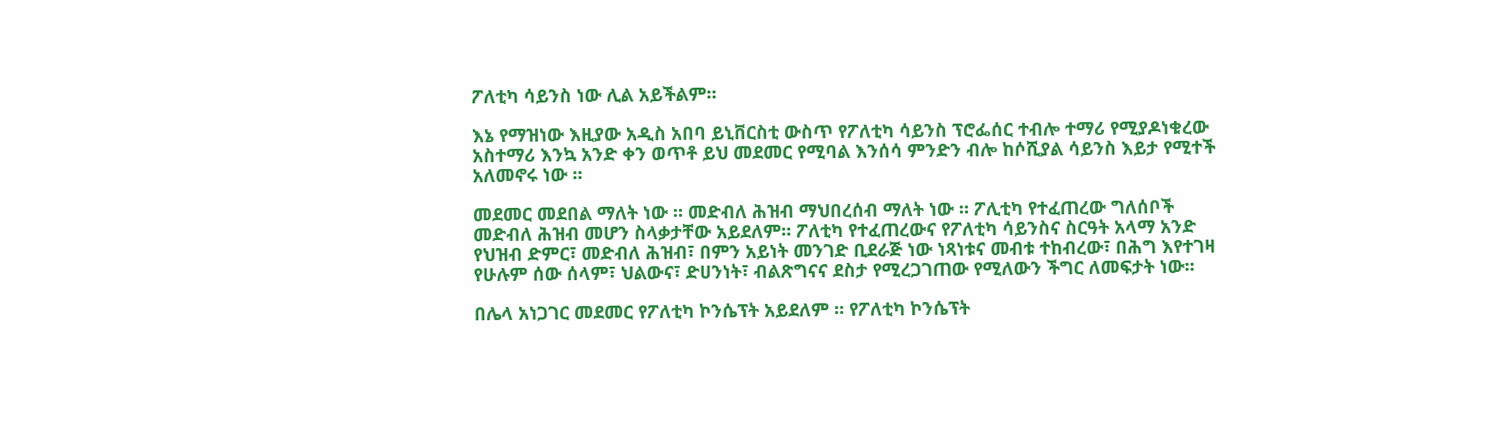ፖለቲካ ሳይንስ ነው ሊል አይችልም።

እኔ የማዝነው እዚያው አዲስ አበባ ይኒቨርስቲ ውስጥ የፖለቲካ ሳይንስ ፕሮፌሰር ተብሎ ተማሪ የሚያዶነቁረው አስተማሪ እንኳ አንድ ቀን ወጥቶ ይህ መደመር የሚባል እንሰሳ ምንድን ብሎ ከሶሺያል ሳይንስ እይታ የሚተች አለመኖሩ ነው ።

መደመር መደበል ማለት ነው ። መድብለ ሕዝብ ማህበረሰብ ማለት ነው ። ፖሊቲካ የተፈጠረው ግለሰቦች መድብለ ሕዝብ መሆን ስላቃታቸው አይደለም። ፖለቲካ የተፈጠረውና የፖለቲካ ሳይንስና ስርዓት አላማ አንድ የህዝብ ድምር፣ መድብለ ሕዝብ፣ በምን አይነት መንገድ ቢደራጅ ነው ነጻነቱና መብቱ ተከብረው፣ በሕግ እየተገዛ የሁሉም ሰው ሰላም፣ ህልውና፣ ድሀንነት፣ ብልጽግናና ደስታ የሚረጋገጠው የሚለውን ችግር ለመፍታት ነው።

በሌላ አነጋገር መደመር የፖለቲካ ኮንሴፕት አይደለም ። የፖለቲካ ኮንሴፕት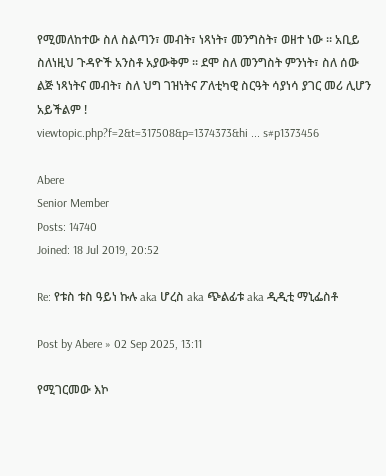የሚመለከተው ስለ ስልጣን፣ መብት፣ ነጻነት፣ መንግስት፣ ወዘተ ነው ። አቢይ ስለነዚህ ጉዳዮች አንስቶ አያውቅም ። ደሞ ስለ መንግስት ምንነት፣ ስለ ሰው ልጅ ነጻነትና መብት፣ ስለ ህግ ገዝነትና ፖለቲካዊ ስርዓት ሳያነሳ ያገር መሪ ሊሆን አይችልም !
viewtopic.php?f=2&t=317508&p=1374373&hi ... s#p1373456

Abere
Senior Member
Posts: 14740
Joined: 18 Jul 2019, 20:52

Re: የቱስ ቱስ ዓይነ ኩሉ aka ሆረስ aka ጭልፊቱ aka ዲዲቲ ማኒፌስቶ

Post by Abere » 02 Sep 2025, 13:11

የሚገርመው እኮ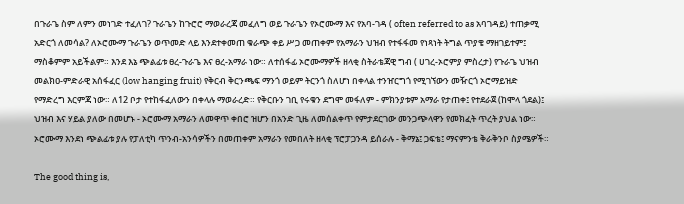በጉራጌ ስም ለምን መነገድ ተፈለገ? ጉራጌን ከጉሮሮ ማወራረጃ መፈለግ ወይ ጉራጌን የኦሮሙማ እና የአባ-ገዳ ( often referred to as አባገዳይ) ተጠቃሚ አድርጎ ለመሳል? ለኦሮሙማ ጉራጌን ወጥመድ ላይ እንደተቀመጠ ቁራጭ ቀይ ሥጋ መጠቀም የአማራን ህዝብ የተፋፋመ የነጻነት ትግል ጥያቄ ማዘገይተም፤ ማስቆምም አይችልም። እንደ እኔ ጭልፊቱ ፀረ-ጉራጌ እና ፀረ-አማራ ነው። ለተሰፋፊ ኦሮሙማዎች ዘላቂ ስትራቴጃዊ ግብ ( ሀገረ-ኦሮምያ ምስረታ) የጉራጌ ህዝብ መልክዐ-ምድራዊ አሰፋፈር (low hanging fruit) የቅርብ ቅርንጫፍ ማንጎ ወይም ትርንጎ ስለሆነ በቀላል ተንዠርግጎ የሚገኘውን መዥርጎ ኦሮማይዝድ የማድረግ እርምጃ ነው። ለ12 ቦታ የተከፋፈለውን በቀላሉ ማወራረድ። የቅርቡን ገቢ የሩቁን ደግሞ መፋለም - ምክንያቱም አማራ የታጠቀ፤ የተደራጀ (ከሞላ ጎደል)፤ ህዝብ እና ሃይል ያለው በመሆኑ - ኦሮሙማ አማራን ለመዋጥ ቀበሮ ዝሆን በአንድ ጊዜ ለመሰልቀጥ የምታደርገው መንጋጭላዋን የመክፈት ጥረት ያህል ነው። ኦሮሙማ እንደነ ጭልፊቱ ያሉ የፓለቲካ ጥንብ-አንሳዎችን በመጠቀም አማራን የመበለት ዘላቂ ፕሮፓጋንዳ ይሰራሉ - ቅማኔ፤ ጋፍቴ፤ ማናምንቴ ቅራቅንቦ ስያሜዎች።

The good thing is,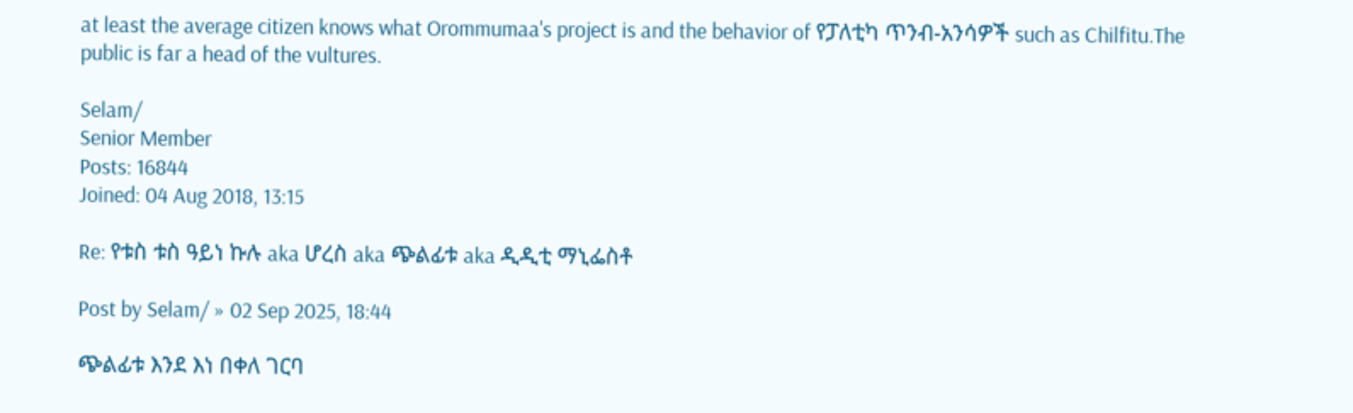at least the average citizen knows what Orommumaa's project is and the behavior of የፓለቲካ ጥንብ-አንሳዎች such as Chilfitu.The public is far a head of the vultures.

Selam/
Senior Member
Posts: 16844
Joined: 04 Aug 2018, 13:15

Re: የቱስ ቱስ ዓይነ ኩሉ aka ሆረስ aka ጭልፊቱ aka ዲዲቲ ማኒፌስቶ

Post by Selam/ » 02 Sep 2025, 18:44

ጭልፊቱ እንደ እነ በቀለ ገርባ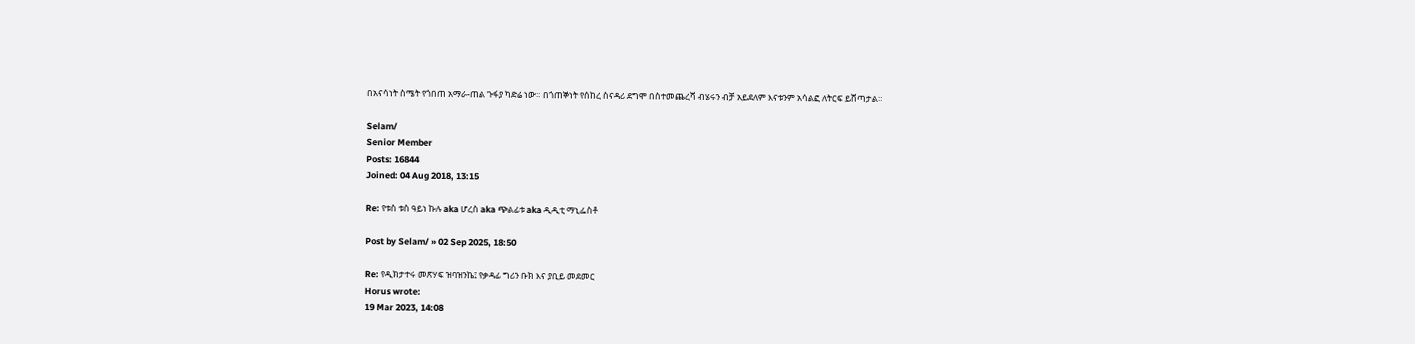በአናሳነት ስሜት የጎበጠ አማራ-ጠል ጉፋያ ካድሬ ነው። በጎጠኞነት የሰከረ ስናዳሪ ደግሞ በስተመጨረሻ ብሄሩን ብቻ አይደለም እናቱንም አሳልፎ ለትርፍ ይሸጣታል።

Selam/
Senior Member
Posts: 16844
Joined: 04 Aug 2018, 13:15

Re: የቱስ ቱስ ዓይነ ኩሉ aka ሆረስ aka ጭልፊቱ aka ዲዲቲ ማኒፌስቶ

Post by Selam/ » 02 Sep 2025, 18:50

Re: የዲክታተሩ መጽሃፍ ዝባዝንኬ፤ የቃዳፊ ግሪን ቡክ እና ያቢይ መደመር
Horus wrote:
19 Mar 2023, 14:08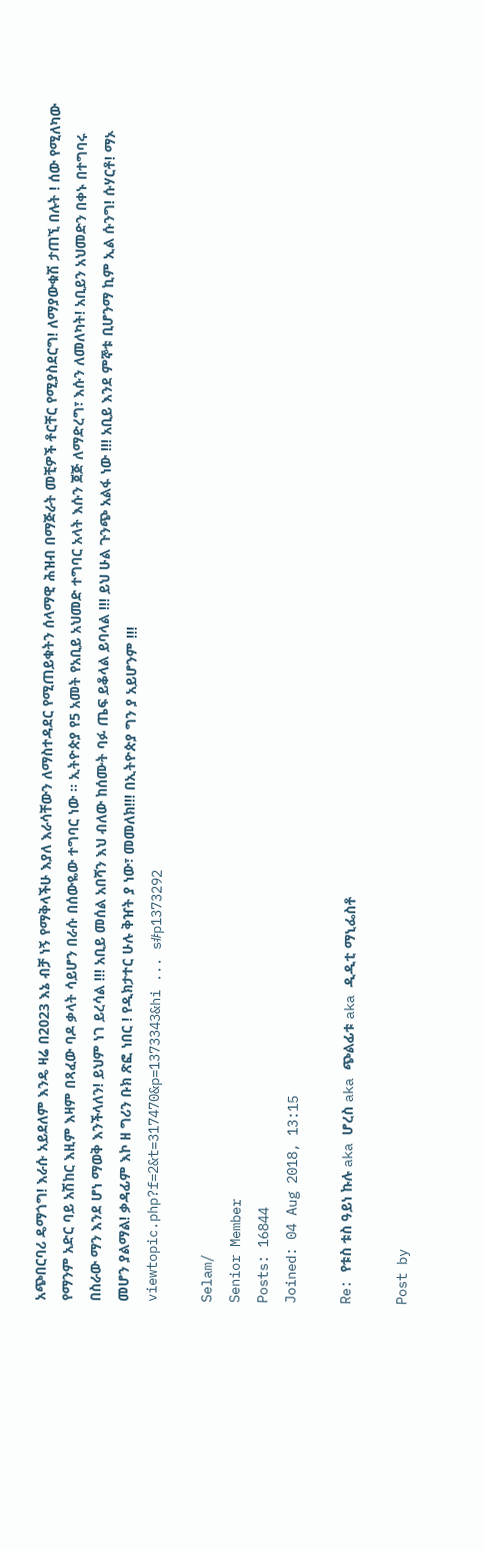አጭበርባሪ ዴማጎግ! እራሱ አይደለም እንዴ ዛሬ በ2023 እኔ ብቻ ነኝ የማቅላችሁ እያለ እራሳቸውን ለማስተዳደር የሚጠይቁትን ሰላማዊ ሕዝብ በማጅራት መቺዎች ቶርቸር የሚያስደርግ! ለማያውቁሽ ታጠኚ በሉት ! ሰው የሚለካው የማንም አድር ባይ አሽከር እዚም እዛም በጻፈው ባዶ ቃላት ሳይሆን በራሱ በሰውዬው ተግባር ነው ። ኢትዮጵያ የ5 አመት የአቢይ አህመድ ተግባር አላት እሱን ጀጅ ለማድረግ፣ እሱን ለመለካት! አቢይን አህመድን በቀኑ በተግባሩ በስራው ማን እንደ ሆነ ማወቅ እንችላለን! ይህም ነገ ይረሳል !!! አቢይ መሰል አበሻን እህ ብለው ከሰሙት ባፉ ጤፍ ይቆላል ይባላል !!! ይህ ሁል ጉንጭ አልፋ ነው !!! አቢይ እንደ ምኞቱ ቢሆንማ ኪም ኢል ሱንግ! ሱሃርቶ! ማኦ መሆን ያልማል! ቃዳፊም እኮ ዘ ግሪን ቡክ ጽፎ ነበር ! የዲክታተር ሁሉ ቅዠት ያ ነው፣ መመለክ!!! በኢትዮጵያ ግን ያ አይሆንም !!!
viewtopic.php?f=2&t=317470&p=1373343&hi ... s#p1373292

Selam/
Senior Member
Posts: 16844
Joined: 04 Aug 2018, 13:15

Re: የቱስ ቱስ ዓይነ ኩሉ aka ሆረስ aka ጭልፊቱ aka ዲዲቲ ማኒፌስቶ

Post by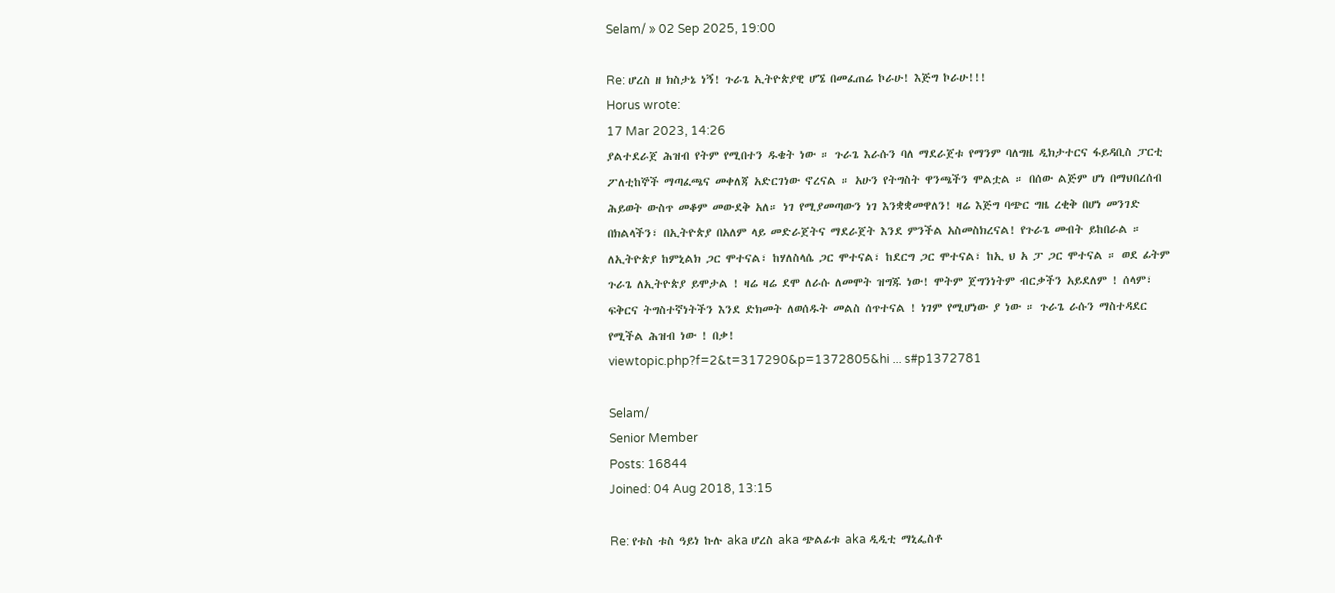Selam/ » 02 Sep 2025, 19:00

Re: ሆረስ ዘ ክስታኔ ነኝ! ጉራጌ ኢትዮጵያዊ ሆኜ በመፈጠሬ ኮራሁ! እጅግ ኮራሁ!!!
Horus wrote:
17 Mar 2023, 14:26
ያልተደራጀ ሕዝብ የትም የሚበተን ዱቄት ነው ። ጉራጌ እራሱን ባለ ማደራጀቱ የማንም ባለግዜ ዲክታተርና ፋይዳቢስ ፓርቲ ፖለቲከኞች ማጣፈጫና መቀለጃ አድርገነው ኖረናል ። አሁን የትግስት ዋንጫችን ሞልቷል ። በሰው ልጅም ሆነ በማህበረሰብ ሕይወት ውስጥ መቆም መውደቅ አለ። ነገ የሚያመጣውን ነገ እንቋቋመዋለን! ዛሬ እጅግ ባጭር ግዜ ረቂቅ በሆነ መንገድ በክልላችን፣ በኢትዮጵያ በአለም ላይ መድራጀትና ማደራጀት እንደ ምንችል አስመስክረናል! የጉራጌ መብት ይከበራል ። ለኢትዮጵያ ከምኒልክ ጋር ሞተናል፣ ከሃለስላሴ ጋር ሞተናል፣ ከደርግ ጋር ሞተናል፣ ከኢ ህ አ ፓ ጋር ሞተናል ። ወደ ፊትም ጉራጌ ለኢትዮጵያ ይሞታል ! ዛሬ ዛሬ ደሞ ለራሱ ለመሞት ዝግጁ ነው! ሞትም ጀግንነትም ብርቃችን አይደለም ! ሰላም፣ ፍቅርና ትግስተኛነትችን እንደ ድክመት ለወሰዱት መልስ ሰጥተናል ! ነገም የሚሆነው ያ ነው ። ጉራጌ ራሱን ማስተዳደር የሚችል ሕዝብ ነው ! በቃ!
viewtopic.php?f=2&t=317290&p=1372805&hi ... s#p1372781

Selam/
Senior Member
Posts: 16844
Joined: 04 Aug 2018, 13:15

Re: የቱስ ቱስ ዓይነ ኩሉ aka ሆረስ aka ጭልፊቱ aka ዲዲቲ ማኒፌስቶ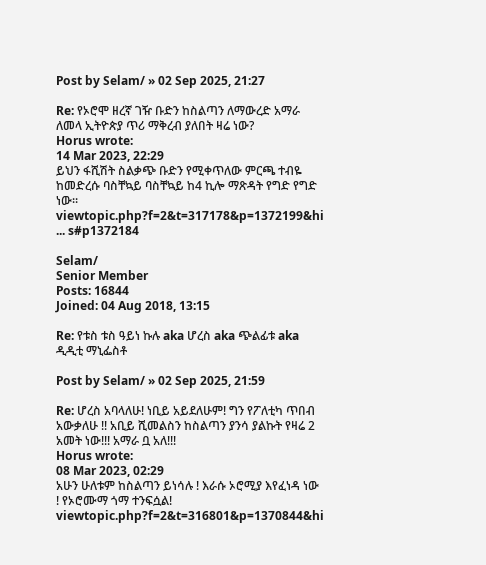Post by Selam/ » 02 Sep 2025, 21:27

Re: የኦሮሞ ዘረኛ ገዥ ቡድን ከስልጣን ለማውረድ አማራ ለመላ ኢትዮጵያ ጥሪ ማቅረብ ያለበት ዛሬ ነው?
Horus wrote:
14 Mar 2023, 22:29
ይህን ፋሺሽት ስልቃጭ ቡድን የሚቀጥለው ምርጫ ተብዬ ከመድረሱ ባስቸኳይ ባስቸኳይ ከ4 ኪሎ ማጽዳት የግድ የግድ ነው።
viewtopic.php?f=2&t=317178&p=1372199&hi ... s#p1372184

Selam/
Senior Member
Posts: 16844
Joined: 04 Aug 2018, 13:15

Re: የቱስ ቱስ ዓይነ ኩሉ aka ሆረስ aka ጭልፊቱ aka ዲዲቲ ማኒፌስቶ

Post by Selam/ » 02 Sep 2025, 21:59

Re: ሆረስ አባላለሁ! ነቢይ አይደለሁም! ግን የፖለቲካ ጥበብ አውቃለሁ !! አቢይ ሺመልስን ከስልጣን ያንሳ ያልኩት የዛሬ 2 አመት ነው!!! አማራ ቧ አለ!!!
Horus wrote:
08 Mar 2023, 02:29
አሁን ሁለቱም ከስልጣን ይነሳሉ ! እራሱ ኦሮሚያ እየፈነዳ ነው ! የኦሮሙማ ጎማ ተንፍሷል!
viewtopic.php?f=2&t=316801&p=1370844&hi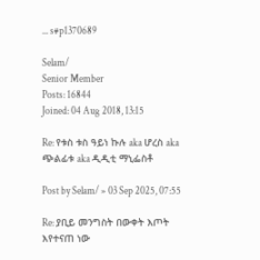... s#p1370689

Selam/
Senior Member
Posts: 16844
Joined: 04 Aug 2018, 13:15

Re: የቱስ ቱስ ዓይነ ኩሉ aka ሆረስ aka ጭልፊቱ aka ዲዲቲ ማኒፌስቶ

Post by Selam/ » 03 Sep 2025, 07:55

Re: ያቢይ መንግስት በውቀት እጦት እየተናጠ ነው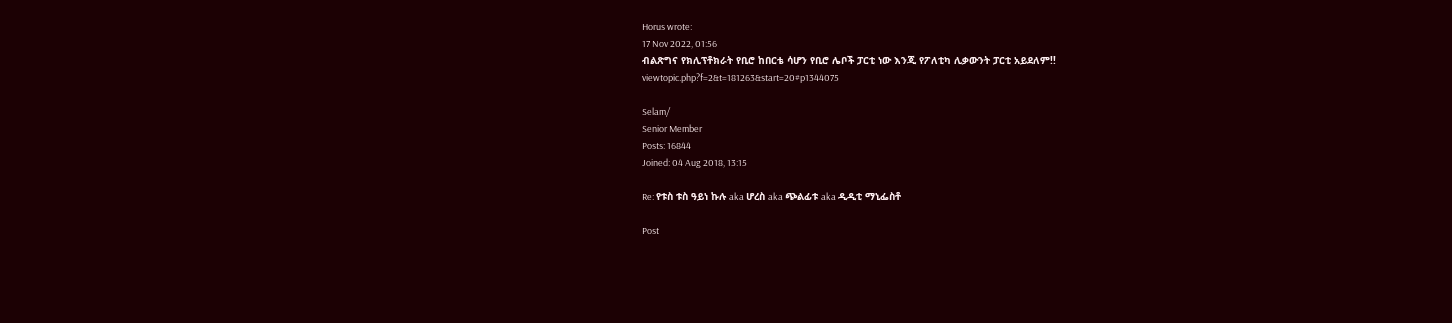Horus wrote:
17 Nov 2022, 01:56
ብልጽግና የክሊፕቶክራት የቢሮ ከበርቴ ሳሆን የቢሮ ሌቦች ፓርቲ ነው እንጂ የፖለቲካ ሊቃውንት ፓርቲ አይደለም!!
viewtopic.php?f=2&t=181263&start=20#p1344075

Selam/
Senior Member
Posts: 16844
Joined: 04 Aug 2018, 13:15

Re: የቱስ ቱስ ዓይነ ኩሉ aka ሆረስ aka ጭልፊቱ aka ዲዲቲ ማኒፌስቶ

Post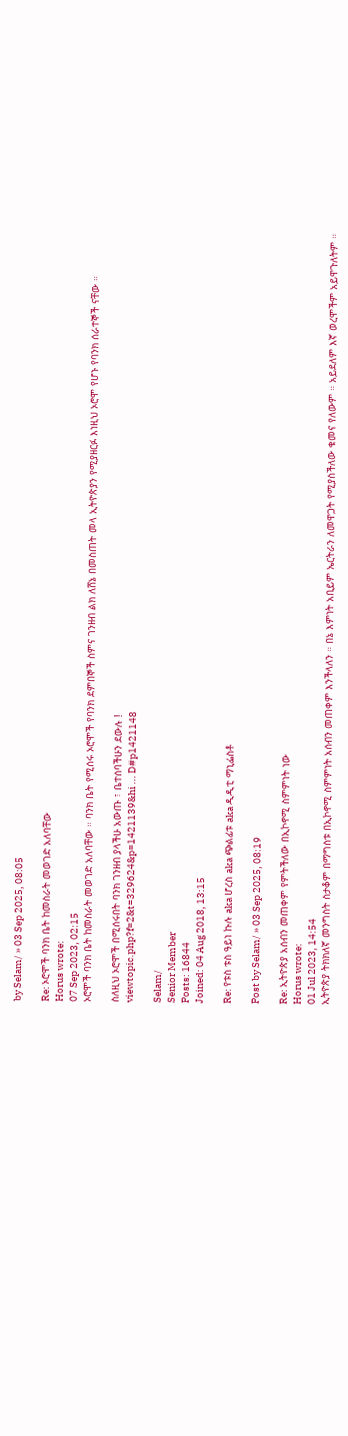by Selam/ » 03 Sep 2025, 08:05

Re: ኦሮሞች ባንክ ቤት ከመስራት መወገድ አለባቸው
Horus wrote:
07 Sep 2023, 02:15
ኦሮሞች ባንክ ቤት ከመስራት መወገድ አለባቸው ። ባንክ ቤት የሚሰሩ ኦሮሞች የባንክ ደምበኞች ስምና ገንዘብ ልክ ለሸኔ በመስጠት መላ ኢትዮጵያን የሚያዘርፉ እነዚህ ኦሮሞ የሆኑ የባንክ ሰራተኞች ናቸው ።

ስለዚህ ኦሮሞች በሚሰሩበት ባንክ ገንዘብ ያላችሁ አውጡ ፣ ቤተሰባችሁን ደውሉ !
viewtopic.php?f=2&t=329624&p=1421139&hi ... D#p1421148

Selam/
Senior Member
Posts: 16844
Joined: 04 Aug 2018, 13:15

Re: የቱስ ቱስ ዓይነ ኩሉ aka ሆረስ aka ጭልፊቱ aka ዲዲቲ ማኒፌስቶ

Post by Selam/ » 03 Sep 2025, 08:19

Re: ኢትዮጵያ አሰብን መጠቀም የምትችለው በኢኮኖሚ ስምምነት ነው
Horus wrote:
01 Jul 2023, 14:54
ኢትዮጵያ ትክክለኛ መንግስት ስታቆም በማግስቱ በኢኮኖሚ ስምምነት አሰብን መጠቀም እንችላለን ። በኔ እምነት አቢይም ኤርትራን ለመዋጋት የሚያስችለው ቁመና የለውም ። አይደለም እኛ ወረሞችም አይዋጉለትም ።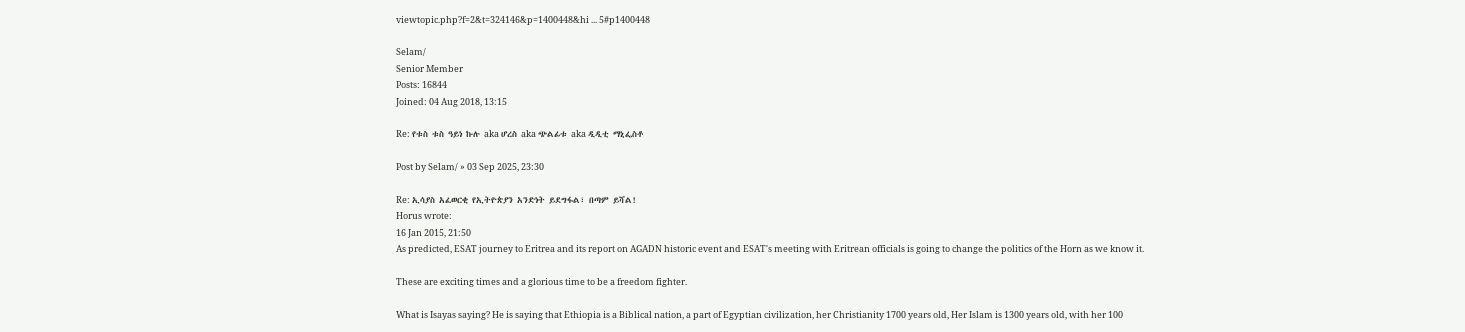viewtopic.php?f=2&t=324146&p=1400448&hi ... 5#p1400448

Selam/
Senior Member
Posts: 16844
Joined: 04 Aug 2018, 13:15

Re: የቱስ ቱስ ዓይነ ኩሉ aka ሆረስ aka ጭልፊቱ aka ዲዲቲ ማኒፌስቶ

Post by Selam/ » 03 Sep 2025, 23:30

Re: ኢሳያስ አፈወርቂ የኢትዮጵያን አንድነት ይደግፋል፣ በጣም ይሻል!
Horus wrote:
16 Jan 2015, 21:50
As predicted, ESAT journey to Eritrea and its report on AGADN historic event and ESAT's meeting with Eritrean officials is going to change the politics of the Horn as we know it.

These are exciting times and a glorious time to be a freedom fighter.

What is Isayas saying? He is saying that Ethiopia is a Biblical nation, a part of Egyptian civilization, her Christianity 1700 years old, Her Islam is 1300 years old, with her 100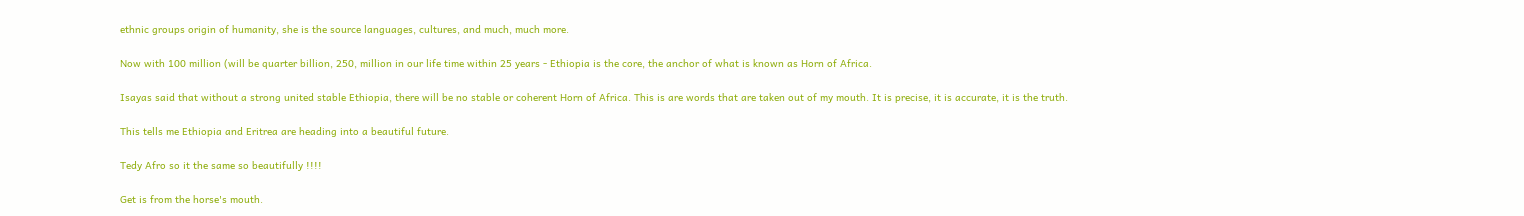ethnic groups origin of humanity, she is the source languages, cultures, and much, much more.

Now with 100 million (will be quarter billion, 250, million in our life time within 25 years - Ethiopia is the core, the anchor of what is known as Horn of Africa.

Isayas said that without a strong united stable Ethiopia, there will be no stable or coherent Horn of Africa. This is are words that are taken out of my mouth. It is precise, it is accurate, it is the truth.

This tells me Ethiopia and Eritrea are heading into a beautiful future.

Tedy Afro so it the same so beautifully !!!!

Get is from the horse's mouth.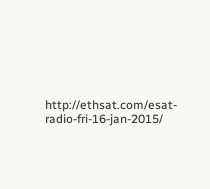http://ethsat.com/esat-radio-fri-16-jan-2015/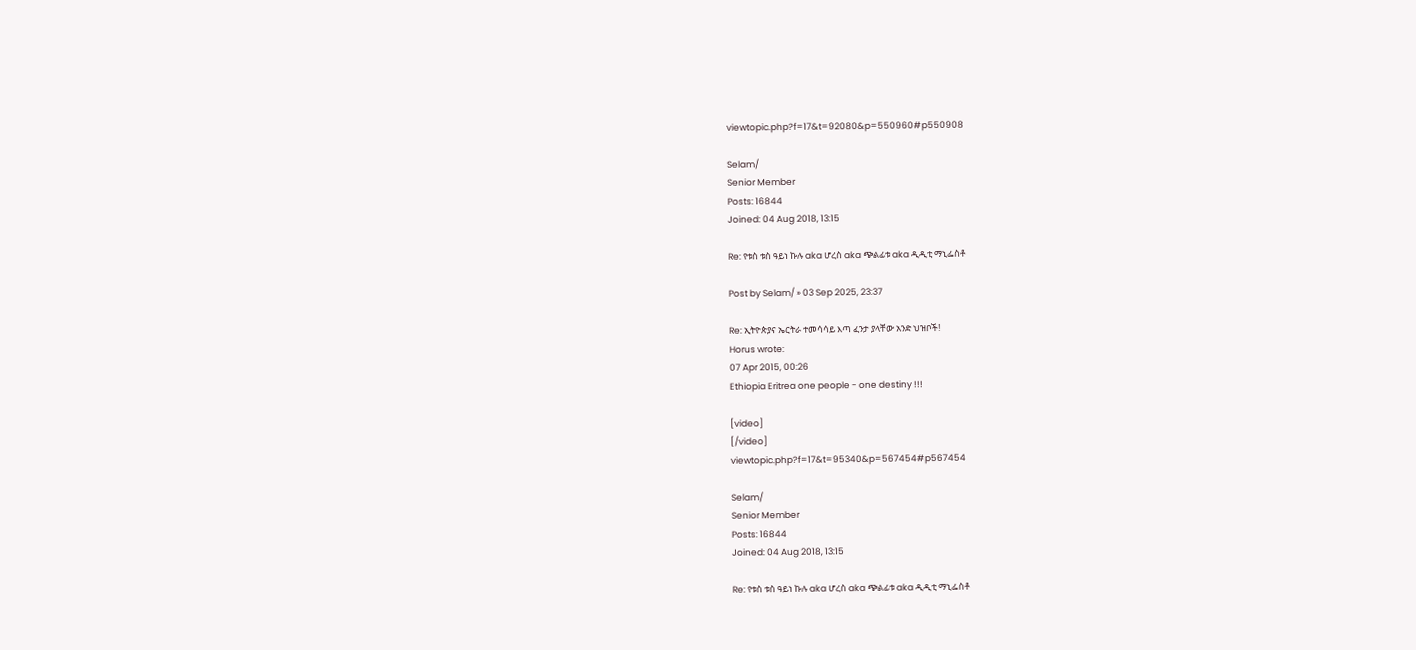viewtopic.php?f=17&t=92080&p=550960#p550908

Selam/
Senior Member
Posts: 16844
Joined: 04 Aug 2018, 13:15

Re: የቱስ ቱስ ዓይነ ኩሉ aka ሆረስ aka ጭልፊቱ aka ዲዲቲ ማኒፌስቶ

Post by Selam/ » 03 Sep 2025, 23:37

Re: ኢትዮጵያና ኤርትራ ተመሳሳይ እጣ ፈንታ ያላቸው አንድ ህዝቦች!
Horus wrote:
07 Apr 2015, 00:26
Ethiopia Eritrea one people - one destiny !!!

[video]
[/video]
viewtopic.php?f=17&t=95340&p=567454#p567454

Selam/
Senior Member
Posts: 16844
Joined: 04 Aug 2018, 13:15

Re: የቱስ ቱስ ዓይነ ኩሉ aka ሆረስ aka ጭልፊቱ aka ዲዲቲ ማኒፌስቶ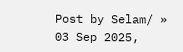Post by Selam/ » 03 Sep 2025,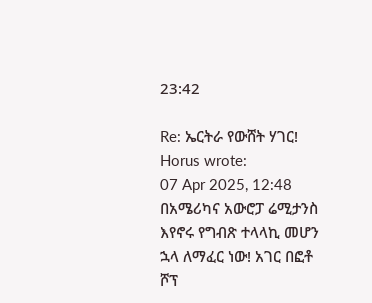23:42

Re: ኤርትራ የውሸት ሃገር!
Horus wrote:
07 Apr 2025, 12:48
በአሜሪካና አውሮፓ ሬሚታንስ እየኖሩ የግብጽ ተላላኪ መሆን ኋላ ለማፈር ነው! አገር በፎቶ ሾፕ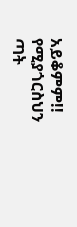አይቆምም!! የሚያጎርስህን ጣት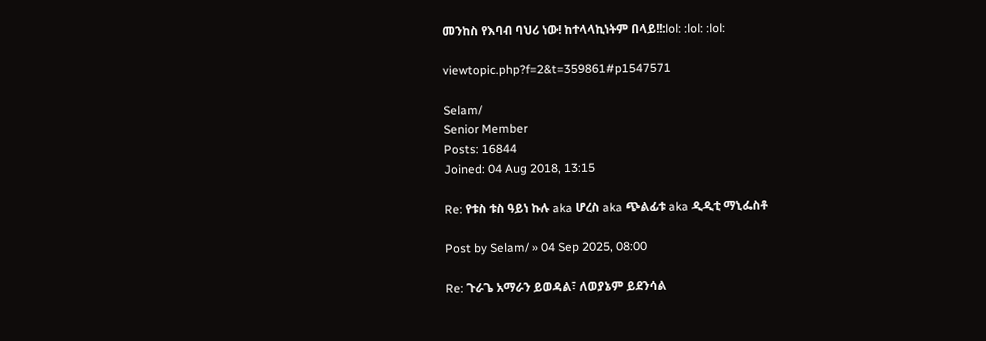መንከስ የእባብ ባህሪ ነው! ከተላላኪነትም በላይ!!:lol: :lol: :lol:

viewtopic.php?f=2&t=359861#p1547571

Selam/
Senior Member
Posts: 16844
Joined: 04 Aug 2018, 13:15

Re: የቱስ ቱስ ዓይነ ኩሉ aka ሆረስ aka ጭልፊቱ aka ዲዲቲ ማኒፌስቶ

Post by Selam/ » 04 Sep 2025, 08:00

Re: ጉራጌ አማራን ይወዳል፣ ለወያኔም ይደንሳል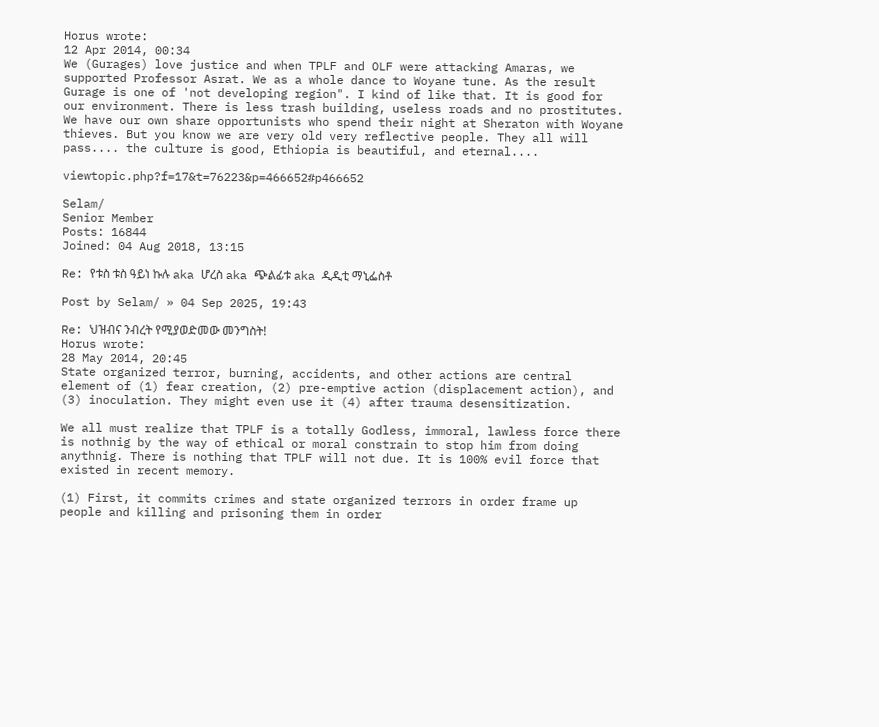Horus wrote:
12 Apr 2014, 00:34
We (Gurages) love justice and when TPLF and OLF were attacking Amaras, we supported Professor Asrat. We as a whole dance to Woyane tune. As the result Gurage is one of 'not developing region". I kind of like that. It is good for our environment. There is less trash building, useless roads and no prostitutes. We have our own share opportunists who spend their night at Sheraton with Woyane thieves. But you know we are very old very reflective people. They all will pass.... the culture is good, Ethiopia is beautiful, and eternal....

viewtopic.php?f=17&t=76223&p=466652#p466652

Selam/
Senior Member
Posts: 16844
Joined: 04 Aug 2018, 13:15

Re: የቱስ ቱስ ዓይነ ኩሉ aka ሆረስ aka ጭልፊቱ aka ዲዲቲ ማኒፌስቶ

Post by Selam/ » 04 Sep 2025, 19:43

Re: ህዝብና ንብረት የሚያወድመው መንግስት!
Horus wrote:
28 May 2014, 20:45
State organized terror, burning, accidents, and other actions are central element of (1) fear creation, (2) pre-emptive action (displacement action), and (3) inoculation. They might even use it (4) after trauma desensitization.

We all must realize that TPLF is a totally Godless, immoral, lawless force there is nothnig by the way of ethical or moral constrain to stop him from doing anythnig. There is nothing that TPLF will not due. It is 100% evil force that existed in recent memory.

(1) First, it commits crimes and state organized terrors in order frame up people and killing and prisoning them in order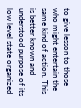to give lesson to those who might entertain the same kind of action. This is better known and understood purpose of its low level state organized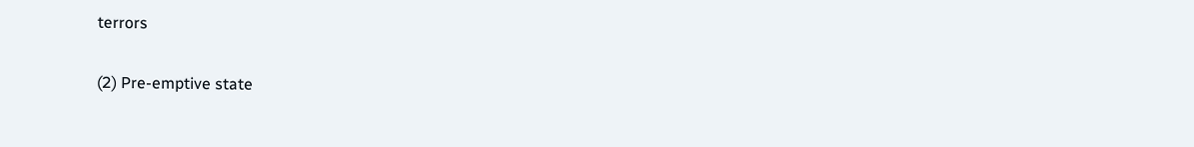terrors

(2) Pre-emptive state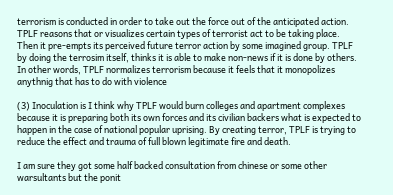terrorism is conducted in order to take out the force out of the anticipated action. TPLF reasons that or visualizes certain types of terrorist act to be taking place. Then it pre-empts its perceived future terror action by some imagined group. TPLF by doing the terrosim itself, thinks it is able to make non-news if it is done by others. In other words, TPLF normalizes terrorism because it feels that it monopolizes anythnig that has to do with violence

(3) Inoculation is I think why TPLF would burn colleges and apartment complexes because it is preparing both its own forces and its civilian backers what is expected to happen in the case of national popular uprising. By creating terror, TPLF is trying to reduce the effect and trauma of full blown legitimate fire and death.

I am sure they got some half backed consultation from chinese or some other warsultants but the ponit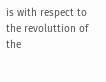is with respect to the revoluttion of the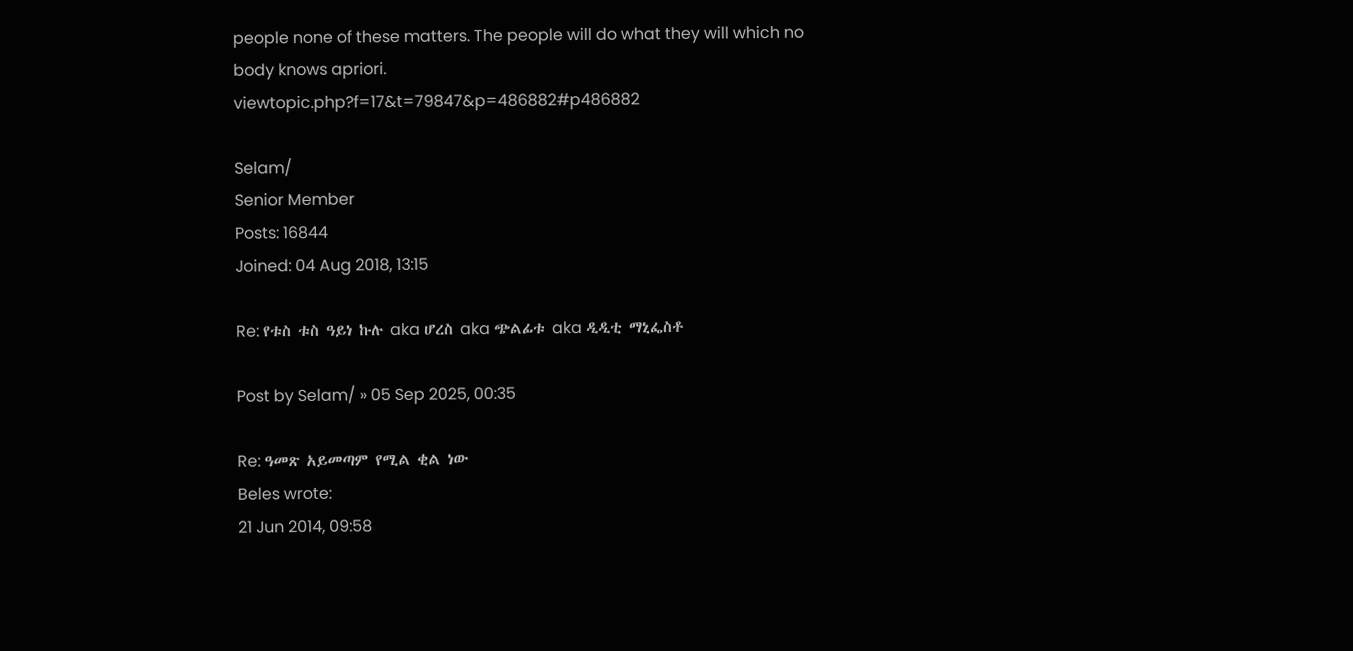people none of these matters. The people will do what they will which no body knows apriori.
viewtopic.php?f=17&t=79847&p=486882#p486882

Selam/
Senior Member
Posts: 16844
Joined: 04 Aug 2018, 13:15

Re: የቱስ ቱስ ዓይነ ኩሉ aka ሆረስ aka ጭልፊቱ aka ዲዲቲ ማኒፌስቶ

Post by Selam/ » 05 Sep 2025, 00:35

Re: ዓመጽ አይመጣም የሚል ቂል ነው
Beles wrote:
21 Jun 2014, 09:58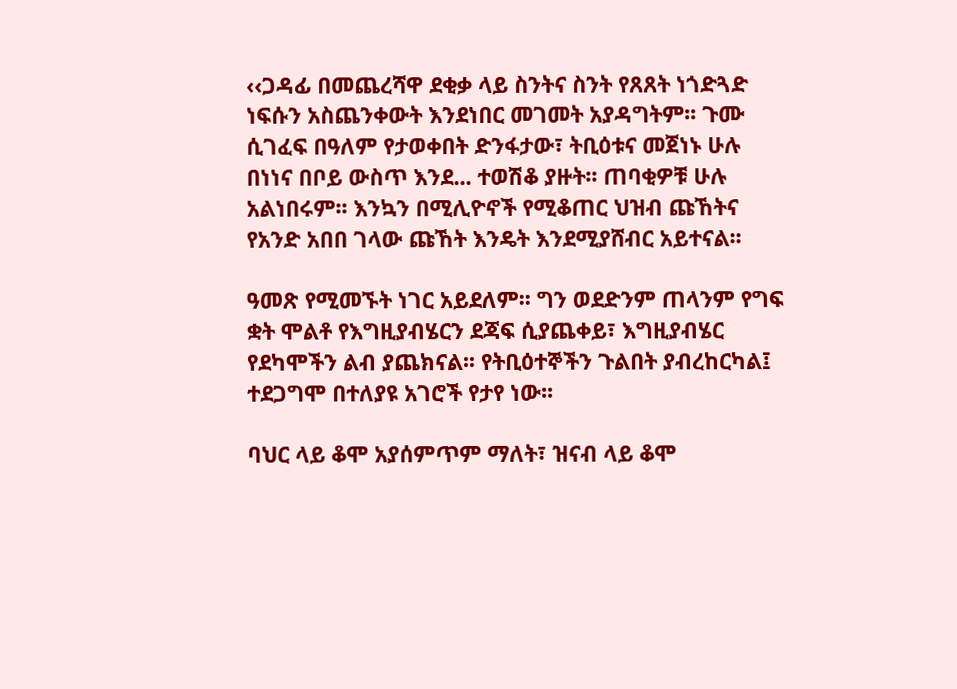‹‹ጋዳፊ በመጨረሻዋ ደቂቃ ላይ ስንትና ስንት የጸጸት ነጎድጓድ ነፍሱን አስጨንቀውት እንደነበር መገመት አያዳግትም፡፡ ጉሙ ሲገፈፍ በዓለም የታወቀበት ድንፋታው፣ ትቢዕቱና መጀነኑ ሁሉ በነነና በቦይ ውስጥ እንደ... ተወሽቆ ያዙት፡፡ ጠባቂዎቹ ሁሉ አልነበሩም፡፡ እንኳን በሚሊዮኖች የሚቆጠር ህዝብ ጩኸትና የአንድ አበበ ገላው ጩኸት እንዴት እንደሚያሸብር አይተናል፡፡

ዓመጽ የሚመኙት ነገር አይደለም፡፡ ግን ወደድንም ጠላንም የግፍ ቋት ሞልቶ የእግዚያብሄርን ደጃፍ ሲያጨቀይ፣ እግዚያብሄር የደካሞችን ልብ ያጨክናል፡፡ የትቢዕተኞችን ጉልበት ያብረከርካል፤ ተደጋግሞ በተለያዩ አገሮች የታየ ነው፡፡

ባህር ላይ ቆሞ አያሰምጥም ማለት፣ ዝናብ ላይ ቆሞ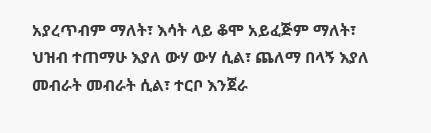አያረጥብም ማለት፣ እሳት ላይ ቆሞ አይፈጅም ማለት፣ ህዝብ ተጠማሁ እያለ ውሃ ውሃ ሲል፣ ጨለማ በላኝ እያለ መብራት መብራት ሲል፣ ተርቦ እንጀራ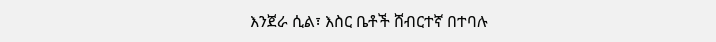እንጀራ ሲል፣ እስር ቤቶች ሸብርተኛ በተባሉ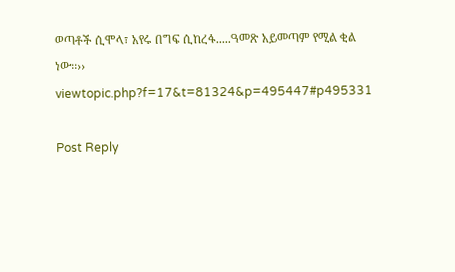ወጣቶች ሲሞላ፣ አየሩ በግፍ ሲከረፋ.....ዓመጽ አይመጣም የሚል ቂል ነው፡፡››
viewtopic.php?f=17&t=81324&p=495447#p495331

Post Reply